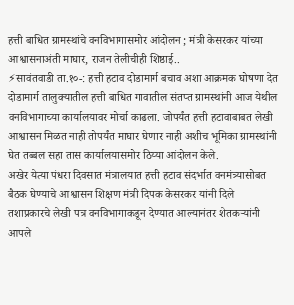हत्ती बाधित ग्रामस्थांचे वनविभागासमोर आंदोलन ; मंत्री केसरकर यांच्या आश्वासनाअंती माघार, राजन तेलीचीही शिष्ठाई..
⚡सावंतवाडी ता.१०-: हत्ती हटाव दोडामार्ग बचाव अशा आक्रमक घोषणा देत दोडामार्ग तालुक्यातील हत्ती बाधित गावातील संतप्त ग्रामस्थांनी आज येथील वनविभागाच्या कार्यालयावर मोर्चा काढला. जोपर्यंत हत्ती हटावाबाबत लेखी आश्वासन मिळत नाही तोपर्यंत माघार घेणार नाही अशीच भूमिका ग्रामस्थांनी घेत तब्बल सहा तास कार्यालयासमोर ठिय्या आंदोलन केले.
अखेर येत्या पंधरा दिवसात मंत्रालयात हत्ती हटाव संदर्भात वनमंत्र्यासोबत बैठक घेण्याचे आश्वासन शिक्षण मंत्री दिपक केसरकर यांनी दिले तशाप्रकारचे लेखी पत्र वनविभागाकडून देण्यात आल्यानंतर शेतकऱ्यांनी आपले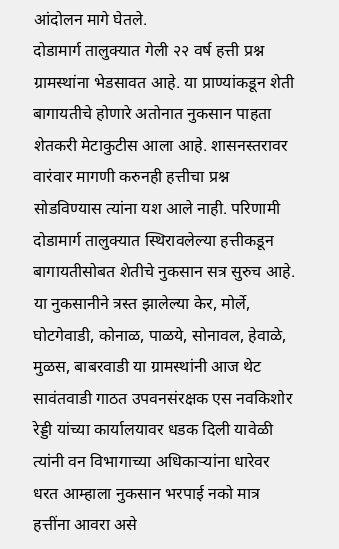आंदोलन मागे घेतले.
दोडामार्ग तालुक्यात गेली २२ वर्ष हत्ती प्रश्न ग्रामस्थांना भेडसावत आहे. या प्राण्यांकडून शेती बागायतीचे होणारे अतोनात नुकसान पाहता शेतकरी मेटाकुटीस आला आहे. शासनस्तरावर वारंवार मागणी करुनही हत्तीचा प्रश्न सोडविण्यास त्यांना यश आले नाही. परिणामी दोडामार्ग तालुक्यात स्थिरावलेल्या हत्तीकडून बागायतीसोबत शेतीचे नुकसान सत्र सुरुच आहे. या नुकसानीने त्रस्त झालेल्या केर, मोर्ले, घोटगेवाडी, कोनाळ, पाळये, सोनावल, हेवाळे, मुळस, बाबरवाडी या ग्रामस्थांनी आज थेट सावंतवाडी गाठत उपवनसंरक्षक एस नवकिशोर रेड्डी यांच्या कार्यालयावर धडक दिली यावेळी त्यांनी वन विभागाच्या अधिकाऱ्यांना धारेवर धरत आम्हाला नुकसान भरपाई नको मात्र हत्तींना आवरा असे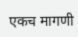एकच मागणी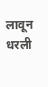लावून धरली